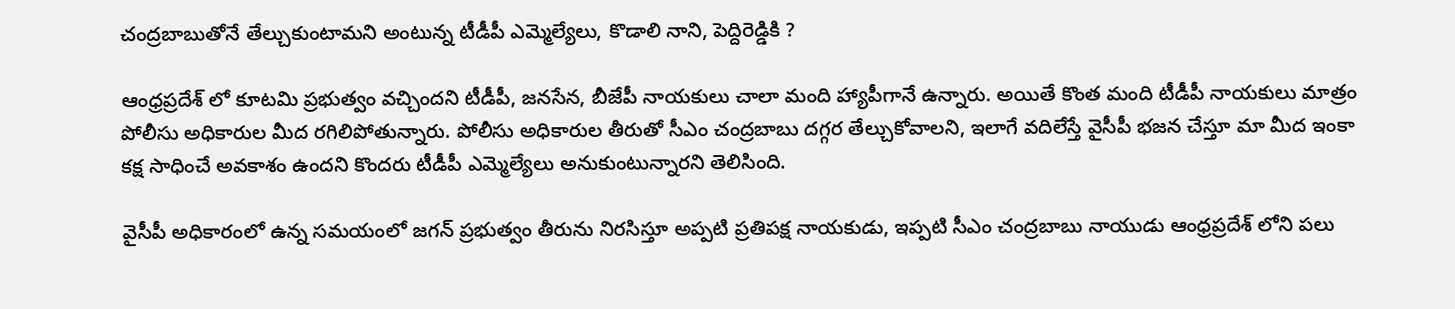చంద్రబాబుతోనే తేల్చుకుంటామని అంటున్న టీడీపీ ఎమ్మెల్యేలు, కొడాలి నాని, పెద్దిరెడ్డికి ?

ఆంధ్రప్రదేశ్ లో కూటమి ప్రభుత్వం వచ్చిందని టీడీపీ, జనసేన, బీజేపీ నాయకులు చాలా మంది హ్యాపీగానే ఉన్నారు. అయితే కొంత మంది టీడీపీ నాయకులు మాత్రం పోలీసు అధికారుల మీద రగిలిపోతున్నారు. పోలీసు అధికారుల తీరుతో సీఎం చంద్రబాబు దగ్గర తేల్చుకోవాలని, ఇలాగే వదిలేస్తే వైసీపీ భజన చేస్తూ మా మీద ఇంకా కక్ష సాధించే అవకాశం ఉందని కొందరు టీడీపీ ఎమ్మెల్యేలు అనుకుంటున్నారని తెలిసింది.

వైసీపీ అధికారంలో ఉన్న సమయంలో జగన్ ప్రభుత్వం తీరును నిరసిస్తూ అప్పటి ప్రతిపక్ష నాయకుడు, ఇప్పటి సీఎం చంద్రబాబు నాయుడు ఆంధ్రప్రదేశ్ లోని పలు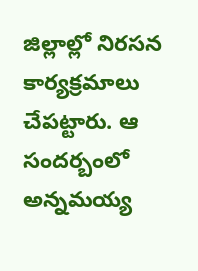జిల్లాల్లో నిరసన కార్యక్రమాలు చేపట్టారు. ఆ సందర్బంలో అన్నమయ్య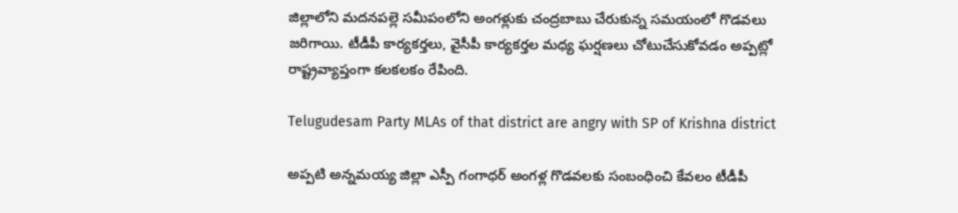జిల్లాలోని మదనపల్లె సమీపంలోని అంగళ్లుకు చంద్రబాబు చేరుకున్న సమయంలో గొడవలు జరిగాయి. టీడీపీ కార్యకర్తలు, వైసీపీ కార్యకర్తల మధ్య ఘర్షణలు చోటుచేసుకోవడం అప్పట్లో రాష్ట్రవ్యాప్తంగా కలకలకం రేపింది.

Telugudesam Party MLAs of that district are angry with SP of Krishna district

అప్పటి అన్నమయ్య జిల్లా ఎస్పీ గంగాధర్ అంగళ్ల గొడవలకు సంబంధించి కేవలం టీడీపీ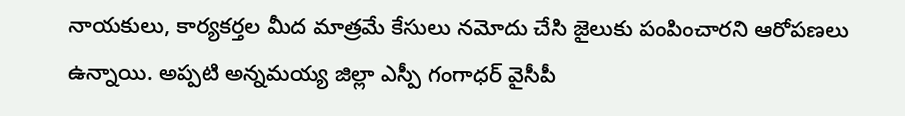నాయకులు, కార్యకర్తల మీద మాత్రమే కేసులు నమోదు చేసి జైలుకు పంపించారని ఆరోపణలు ఉన్నాయి. అప్పటి అన్నమయ్య జిల్లా ఎస్పీ గంగాధర్ వైసీపీ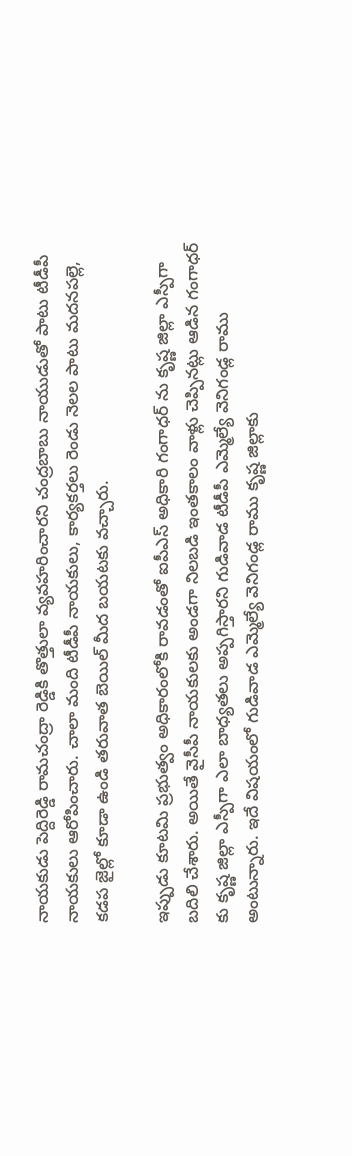నాయకుడు పెద్దిరెడ్డి రామచంద్రా రెడ్డికి తొత్తులా వ్యవహరించారని చంద్రబాబు నాయుడుతో పాటు టీడీపీ నాయకులు ఆరోపించారు. చాలా మంది టీడీపీ నాయకులు, కార్యకర్తలు రెండు నెలల పాటు మదనపల్లె, కడప జైల్లో కూడా ఉండి తరువాత బెయిల్ మీద బయటకు వచ్చారు.

ఇప్పుడు కూటమి ప్రభుత్వం అధికారంలోకి రావడంతో ఐపీఎస్ అధికారి గంగాధర్ ను కృష్ణ జిల్లా ఎస్పీగా బదిలి చేశారు. అయితే వైసీపీ నాయకులకు అండగా నిలబడి ఇంతకాలం వాళ్లు చెప్పినట్లు ఆడిన గంగాధర్ కు కృష్ణ జిల్లా ఎస్పీగా ఎలా బాధ్యతలు అప్పగిస్తారని గుడివాడ టీడీపీ ఎమ్మెల్యే వెనిగండ్ల రాము అంటున్నారు. ఇదే విషయంలో గుడివాడ ఎమ్మెల్యే వెనిగండ్ల రాము కృష్ణ జిల్లాకు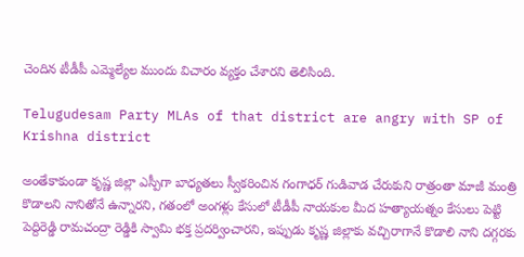చెందిన టీడీపీ ఎమ్మెల్యేల ముందు విచారం వ్యక్తం చేశారని తెలిసింది.

Telugudesam Party MLAs of that district are angry with SP of Krishna district

అంతేకాకుండా కృష్ణ జిల్లా ఎస్పీగా బాధ్యతలు స్వీకరించిన గంగాధర్ గుడివాడ చేరుకుని రాత్రంతా మాజీ మంత్రి కొడాలని నానితోనే ఉన్నారని, గతంలో అంగళ్లు కేసులో టీడీపీ నాయకుల మీద హత్యాయత్నం కేసులు పెట్టి పెద్దిరెడ్డి రామచంద్రా రెడ్డికి స్వామి భక్త ప్రదర్వించారని, ఇప్పుడు కృష్ణ జిల్లాకు వచ్చిరాగానే కొడాలి నాని దగ్గరకు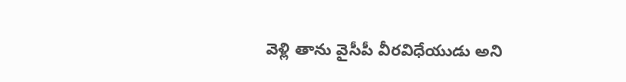వెళ్లి తాను వైసీపీ వీరవిధేయుడు అని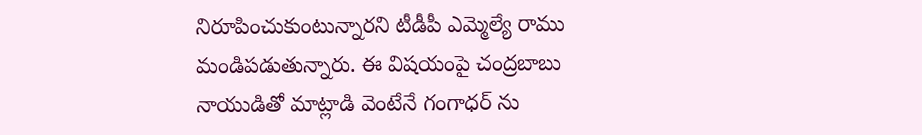నిరూపించుకుంటున్నారని టీడీపీ ఎమ్మెల్యే రాము మండిపడుతున్నారు. ఈ విషయంపై చంద్రబాబు నాయుడితో మాట్లాడి వెంటేనే గంగాధర్ ను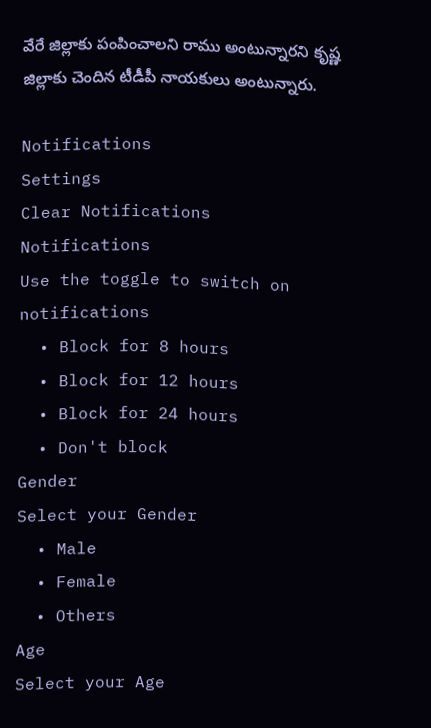వేరే జిల్లాకు పంపించాలని రాము అంటున్నారని కృష్ణ జిల్లాకు చెందిన టీడీపీ నాయకులు అంటున్నారు.

Notifications
Settings
Clear Notifications
Notifications
Use the toggle to switch on notifications
  • Block for 8 hours
  • Block for 12 hours
  • Block for 24 hours
  • Don't block
Gender
Select your Gender
  • Male
  • Female
  • Others
Age
Select your Age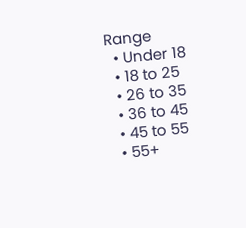Range
  • Under 18
  • 18 to 25
  • 26 to 35
  • 36 to 45
  • 45 to 55
  • 55+